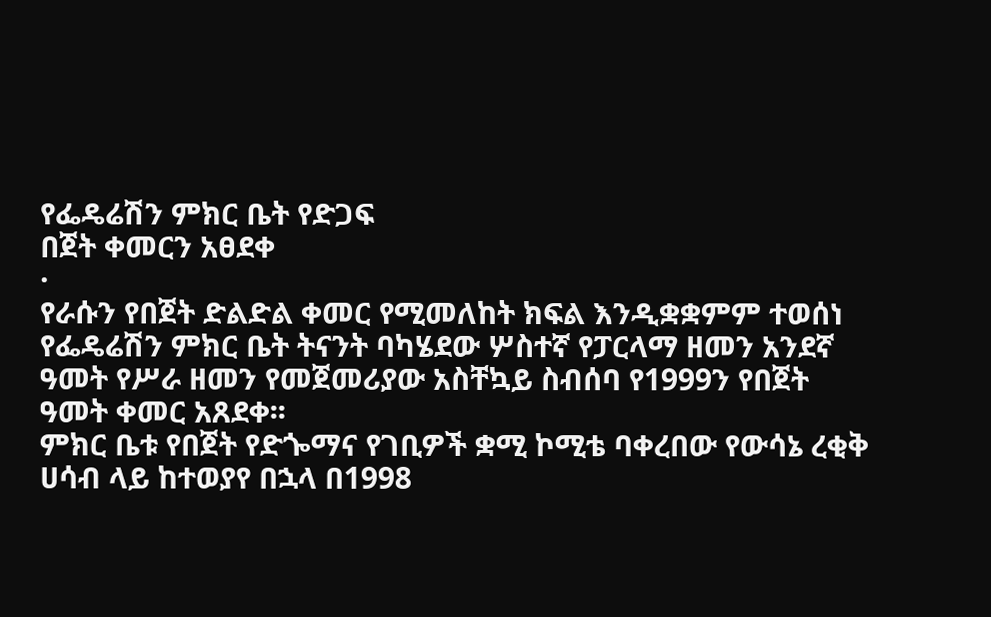የፌዴሬሽን ምክር ቤት የድጋፍ
በጀት ቀመርን አፀደቀ
·
የራሱን የበጀት ድልድል ቀመር የሚመለከት ክፍል እንዲቋቋምም ተወሰነ
የፌዴሬሽን ምክር ቤት ትናንት ባካሄደው ሦስተኛ የፓርላማ ዘመን አንደኛ ዓመት የሥራ ዘመን የመጀመሪያው አስቸኳይ ስብሰባ የ1999ን የበጀት ዓመት ቀመር አጸደቀ፡፡
ምክር ቤቱ የበጀት የድጐማና የገቢዎች ቋሚ ኮሚቴ ባቀረበው የውሳኔ ረቂቅ ሀሳብ ላይ ከተወያየ በኋላ በ1998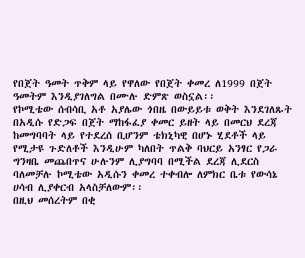የበጀት ዓመት ጥቅም ላይ የዋለው የበጀት ቀመረ ለ1999 በጀት ዓመትም እንዲያገለግል በሙሉ ድምጽ ወስኗል፡፡
የኮሚቴው ሰብሳቢ አቶ አያሌው ጎበዜ በውይይቱ ወቅት እንደገለጹት በአዲሱ የድጋፍ በጀት ማከፋፈያ ቀመር ይዘት ላይ በመርህ ደረጃ ከመግባባት ላይ የተደረሰ ቢሆንም ቴክኒካዊ በሆኑ ሂደቶች ላይ የሚታዩ ጉድለቶች እንዲሁም ካለበት ጥልቅ ባህርይ አንፃር የጋራ ግንዛቤ መጨበጥና ሁሉንም ሊያግባባ በሚችል ደረጃ ሊደርስ ባለመቻሉ ኮሚቴው አዲሱን ቀመረ ተቀብሎ ለምክር ቤቱ የውሳኔ ሀሳብ ሊያቀርብ አላስቻለውም፡፡
በዚህ መሰረትም በቂ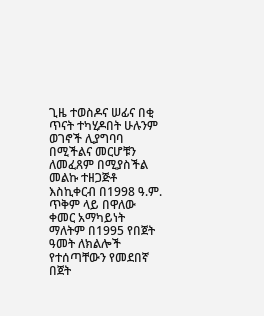ጊዜ ተወስዶና ሠፊና በቂ ጥናት ተካሂዶበት ሁሉንም ወገኖች ሊያግባባ በሚችልና መርሆቹን ለመፈጸም በሚያስችል መልኩ ተዘጋጅቶ እስኪቀርብ በ1998 ዓ.ም. ጥቅም ላይ በዋለው ቀመር አማካይነት ማለትም በ1995 የበጀት ዓመት ለክልሎች የተሰጣቸውን የመደበኛ በጀት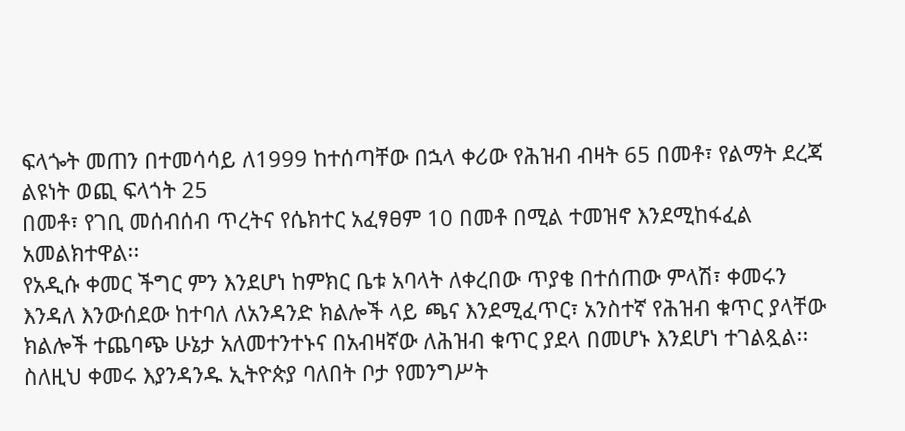ፍላጐት መጠን በተመሳሳይ ለ1999 ከተሰጣቸው በኋላ ቀሪው የሕዝብ ብዛት 65 በመቶ፣ የልማት ደረጃ ልዩነት ወጪ ፍላጎት 25
በመቶ፣ የገቢ መሰብሰብ ጥረትና የሴክተር አፈፃፀም 10 በመቶ በሚል ተመዝኖ እንደሚከፋፈል አመልክተዋል፡፡
የአዲሱ ቀመር ችግር ምን እንደሆነ ከምክር ቤቱ አባላት ለቀረበው ጥያቄ በተሰጠው ምላሽ፣ ቀመሩን እንዳለ እንውሰደው ከተባለ ለአንዳንድ ክልሎች ላይ ጫና እንደሚፈጥር፣ አንስተኛ የሕዝብ ቁጥር ያላቸው ክልሎች ተጨባጭ ሁኔታ አለመተንተኑና በአብዛኛው ለሕዝብ ቁጥር ያደላ በመሆኑ እንደሆነ ተገልጿል፡፡
ስለዚህ ቀመሩ እያንዳንዱ ኢትዮጵያ ባለበት ቦታ የመንግሥት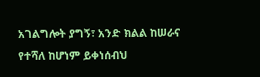አገልግሎት ያግኝ፣ አንድ ክልል ከሠራና የተሻለ ከሆነም ይቀነሰብህ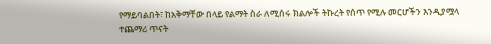የማይባልበት፣ ከአቅማቸው በላይ የልማት ስራ ለሚሰሩ ክልሎች ትኩረት የሰጥ የሚሉ መርሆችን እንዲያሟላ ተጨማሪ ጥናት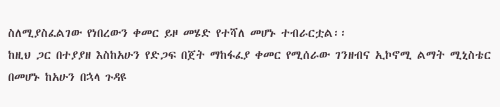ስለሚያስፈልገው የነበረውን ቀመር ይዞ መሄድ የተሻለ መሆኑ ተብራርቷል፡፡
ከዚህ ጋር በተያያዘ እስከአሁን የድጋፍ በጀት ማከፋፈያ ቀመር የሚሰራው ገንዘብና ኢኮኖሚ ልማት ሚኒስቴር በመሆኑ ከአሁን በኋላ ጉዳዩ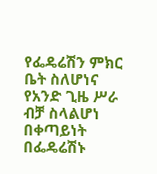የፌዴሬሽን ምክር ቤት ስለሆነና የአንድ ጊዜ ሥራ ብቻ ስላልሆነ በቀጣይነት በፌዴሬሽኑ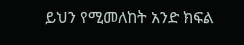ይህን የሚመለከት አንድ ክፍል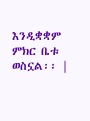እንዲቋቋም ምክር ቤቱ ወስኗል፡፡ |